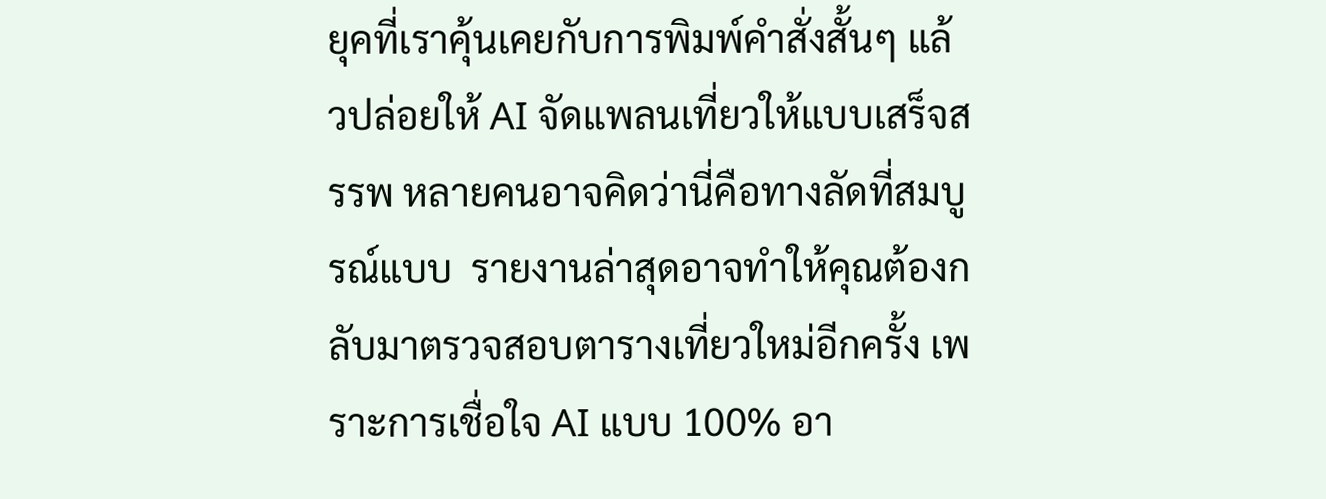ยุคที่เราคุ้นเคยกับการพิมพ์คำสั่งสั้นๆ แล้วปล่อยให้ AI จัดแพลนเที่ยวให้แบบเสร็จสรรพ หลายคนอาจคิดว่านี่คือทางลัดที่สมบูรณ์แบบ  รายงานล่าสุดอาจทำให้คุณต้องกลับมาตรวจสอบตารางเที่ยวใหม่อีกครั้ง เพราะการเชื่อใจ AI แบบ 100% อา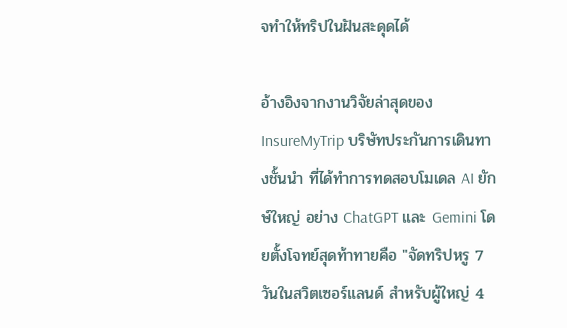จทำให้ทริปในฝันสะดุดได้

อ้างอิงจากงานวิจัยล่าสุดของ InsureMyTrip บริษัทประกันการเดินทางชั้นนำ ที่ได้ทำการทดสอบโมเดล AI ยักษ์ใหญ่ อย่าง ChatGPT และ Gemini โดยตั้งโจทย์สุดท้าทายคือ "จัดทริปหรู 7 วันในสวิตเซอร์แลนด์ สำหรับผู้ใหญ่ 4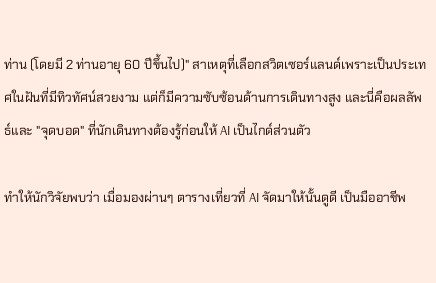ท่าน (โดยมี 2 ท่านอายุ 60 ปีขึ้นไป)" สาเหตุที่เลือกสวิตเซอร์แลนด์เพราะเป็นประเทศในฝันที่มีทิวทัศน์สวยงาม แต่ก็มีความซับซ้อนด้านการเดินทางสูง และนี่คือผลลัพธ์และ "จุดบอด" ที่นักเดินทางต้องรู้ก่อนให้ AI เป็นไกด์ส่วนตัว

ทำให้นักวิจัยพบว่า เมื่อมองผ่านๆ ตารางเที่ยวที่ AI จัดมาให้นั้นดูดี เป็นมืออาชีพ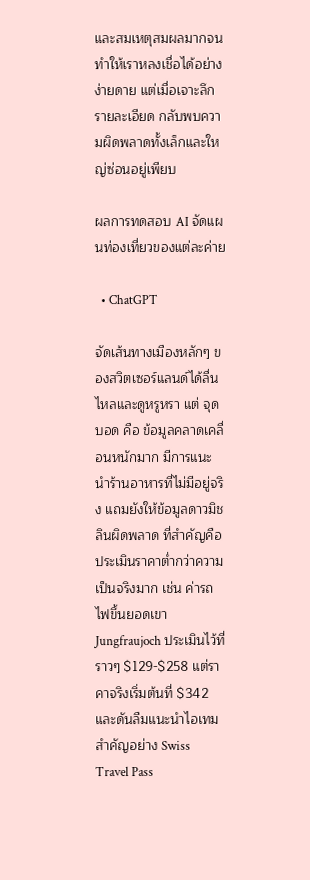และสมเหตุสมผลมากจนทำให้เราหลงเชื่อได้อย่างง่ายดาย แต่เมื่อเจาะลึกรายละเอียด กลับพบความผิดพลาดทั้งเล็กและใหญ่ซ่อนอยู่เพียบ

ผลการทดสอบ AI จัดแผนท่องเที่ยวของแต่ละค่าย

  • ChatGPT

จัดเส้นทางเมืองหลักๆ ของสวิตเซอร์แลนด์ได้ลื่นไหลและดูหรูหรา แต่ จุดบอด คือ ข้อมูลคลาดเคลื่อนหนักมาก มีการแนะนำร้านอาหารที่ไม่มีอยู่จริง แถมยังให้ข้อมูลดาวมิชลินผิดพลาด ที่สำคัญคือประเมินราคาต่ำกว่าความเป็นจริงมาก เช่น ค่ารถไฟขึ้นยอดเขา Jungfraujoch ประเมินไว้ที่ราวๆ $129-$258 แต่ราคาจริงเริ่มต้นที่ $342 และดันลืมแนะนำไอเทมสำคัญอย่าง Swiss Travel Pass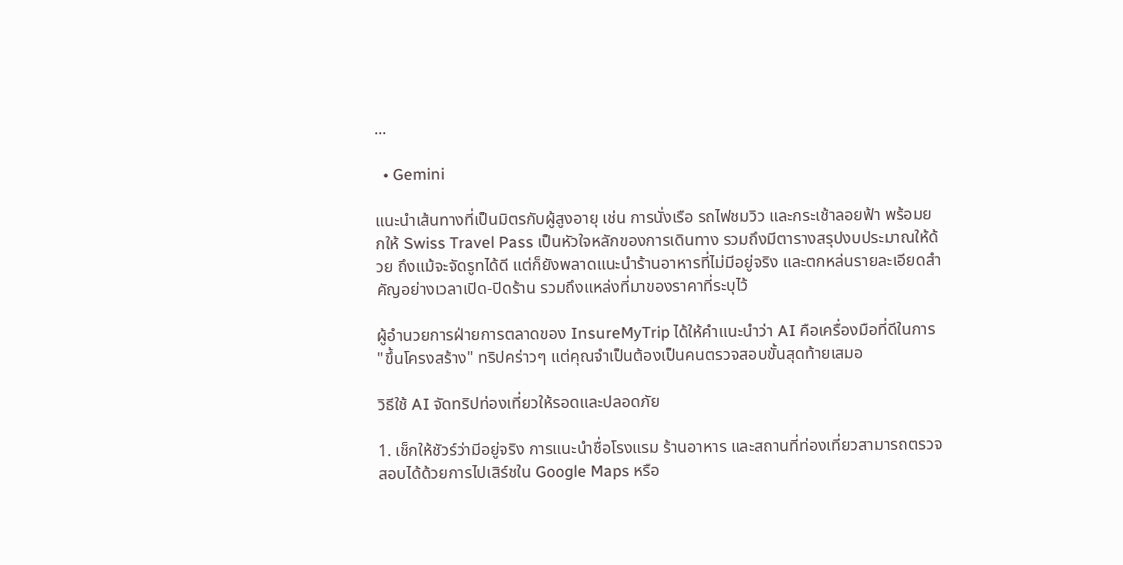...

  • Gemini

แนะนำเส้นทางที่เป็นมิตรกับผู้สูงอายุ เช่น การนั่งเรือ รถไฟชมวิว และกระเช้าลอยฟ้า พร้อมยกให้ Swiss Travel Pass เป็นหัวใจหลักของการเดินทาง รวมถึงมีตารางสรุปงบประมาณให้ด้วย ถึงแม้จะจัดรูทได้ดี แต่ก็ยังพลาดแนะนำร้านอาหารที่ไม่มีอยู่จริง และตกหล่นรายละเอียดสำคัญอย่างเวลาเปิด-ปิดร้าน รวมถึงแหล่งที่มาของราคาที่ระบุไว้

ผู้อำนวยการฝ่ายการตลาดของ InsureMyTrip ได้ให้คำแนะนำว่า AI คือเครื่องมือที่ดีในการ "ขึ้นโครงสร้าง" ทริปคร่าวๆ แต่คุณจำเป็นต้องเป็นคนตรวจสอบขั้นสุดท้ายเสมอ

วิธีใช้ AI จัดทริปท่องเที่ยวให้รอดและปลอดภัย

1. เช็กให้ชัวร์ว่ามีอยู่จริง การแนะนำชื่อโรงแรม ร้านอาหาร และสถานที่ท่องเที่ยวสามารถตรวจสอบได้ด้วยการไปเสิร์ชใน Google Maps หรือ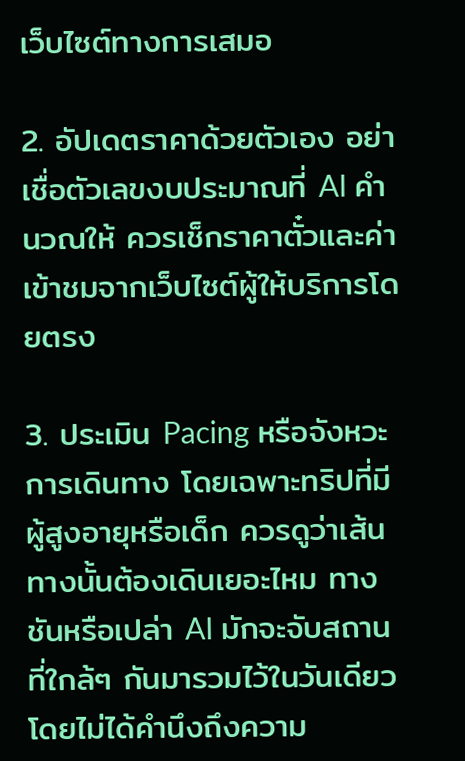เว็บไซต์ทางการเสมอ

2. อัปเดตราคาด้วยตัวเอง อย่าเชื่อตัวเลขงบประมาณที่ AI คำนวณให้ ควรเช็กราคาตั๋วและค่าเข้าชมจากเว็บไซต์ผู้ให้บริการโดยตรง

3. ประเมิน Pacing หรือจังหวะการเดินทาง โดยเฉพาะทริปที่มีผู้สูงอายุหรือเด็ก ควรดูว่าเส้นทางนั้นต้องเดินเยอะไหม ทางชันหรือเปล่า AI มักจะจับสถานที่ใกล้ๆ กันมารวมไว้ในวันเดียวโดยไม่ได้คำนึงถึงความ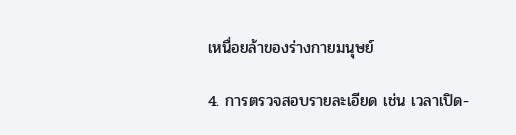เหนื่อยล้าของร่างกายมนุษย์

4. การตรวจสอบรายละเอียด เช่น เวลาเปิด-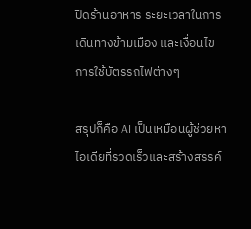ปิดร้านอาหาร ระยะเวลาในการเดินทางข้ามเมือง และเงื่อนไขการใช้บัตรรถไฟต่างๆ

สรุปก็คือ AI เป็นเหมือนผู้ช่วยหาไอเดียที่รวดเร็วและสร้างสรรค์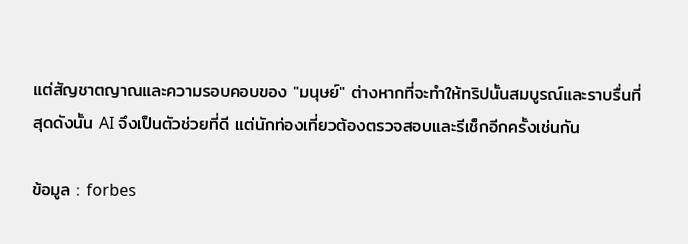แต่สัญชาตญาณและความรอบคอบของ "มนุษย์" ต่างหากที่จะทำให้ทริปนั้นสมบูรณ์และราบรื่นที่สุดดังนั้น AI จึงเป็นตัวช่วยที่ดี แต่นักท่องเที่ยวต้องตรวจสอบและรีเช็กอีกครั้งเช่นกัน

ข้อมูล : forbes